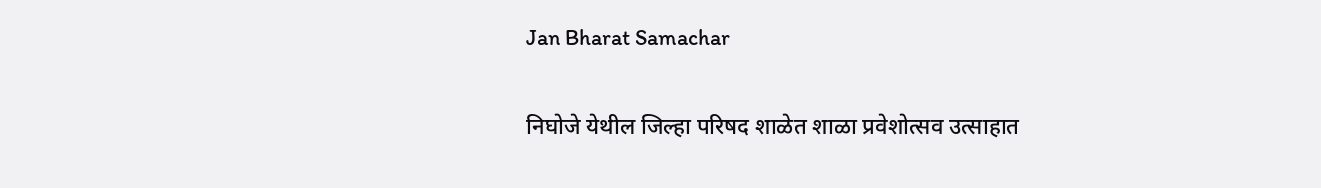Jan Bharat Samachar

निघोजे येथील जिल्हा परिषद शाळेत शाळा प्रवेशोत्सव उत्साहात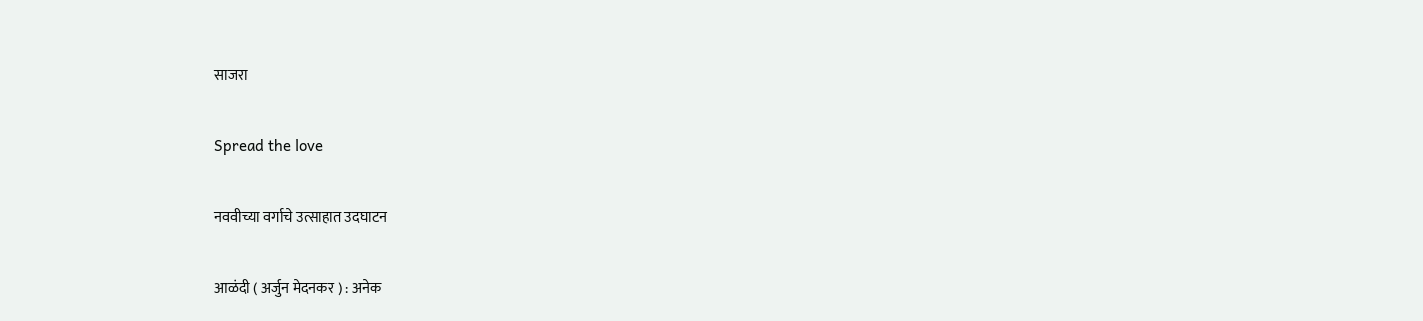साजरा

Spread the love

नववीच्या वर्गाचे उत्साहात उदघाटन

आळंदी ( अर्जुन मेदनकर ) : अनेक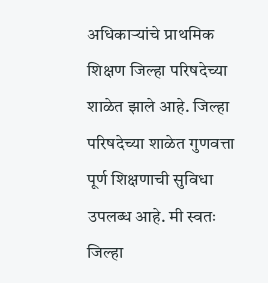अधिकाऱ्यांचे प्राथमिक शिक्षण जिल्हा परिषदेच्या शाळेत झाले आहे. जिल्हा परिषदेच्या शाळेत गुणवत्ता पूर्ण शिक्षणाची सुविधा उपलब्ध आहे. मी स्वतः जिल्हा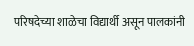परिषदेच्या शाळेचा विद्यार्थी असून पालकांनी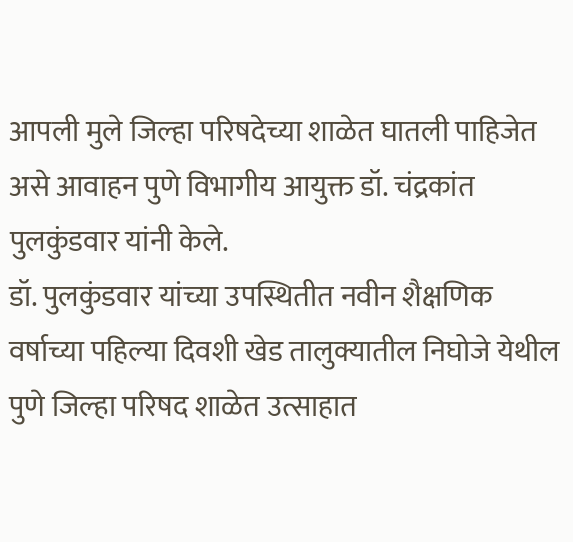आपली मुले जिल्हा परिषदेच्या शाळेत घातली पाहिजेत असे आवाहन पुणे विभागीय आयुक्त डॉ. चंद्रकांत पुलकुंडवार यांनी केले.
डॉ. पुलकुंडवार यांच्या उपस्थितीत नवीन शैक्षणिक वर्षाच्या पहिल्या दिवशी खेड तालुक्यातील निघोजे येथील पुणे जिल्हा परिषद शाळेत उत्साहात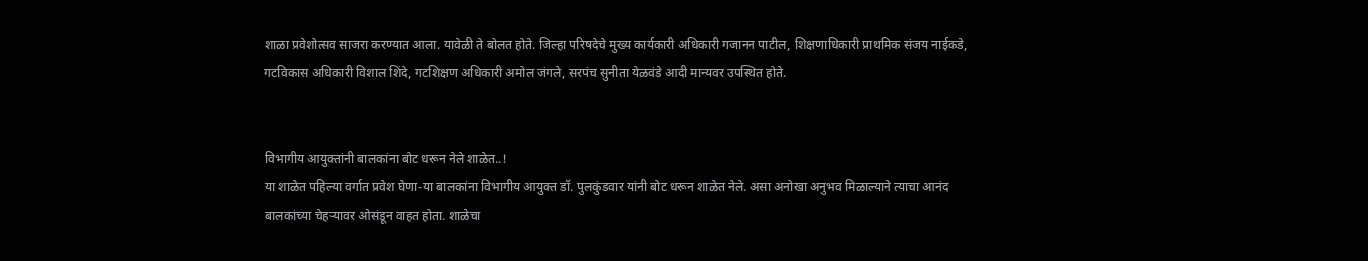शाळा प्रवेशोत्सव साजरा करण्यात आला. यावेळी ते बोलत होते. जिल्हा परिषदेचे मुख्य कार्यकारी अधिकारी गजानन पाटील, शिक्षणाधिकारी प्राथमिक संजय नाईकडे, गटविकास अधिकारी विशाल शिंदे, गटशिक्षण अधिकारी अमोल जंगले, सरपंच सुनीता येळवंडे आदी मान्यवर उपस्थित होते.


विभागीय आयुक्तांनी बालकांना बोट धरून नेले शाळेत..!
या शाळेत पहिल्या वर्गात प्रवेश घेणा-या बालकांना विभागीय आयुक्त डॉ. पुलकुंडवार यांनी बोट धरून शाळेत नेले. असा अनोखा अनुभव मिळाल्याने त्याचा आनंद बालकांच्या चेहऱ्यावर ओसंडून वाहत होता. शाळेचा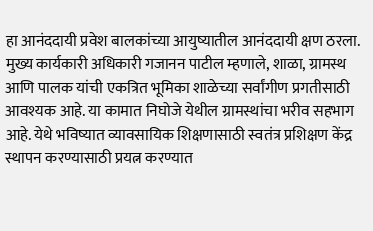हा आनंददायी प्रवेश बालकांच्या आयुष्यातील आनंददायी क्षण ठरला.
मुख्य कार्यकारी अधिकारी गजानन पाटील म्हणाले, शाळा, ग्रामस्थ आणि पालक यांची एकत्रित भूमिका शाळेच्या सर्वांगीण प्रगतीसाठी आवश्यक आहे. या कामात निघोजे येथील ग्रामस्थांचा भरीव सहभाग आहे. येथे भविष्यात व्यावसायिक शिक्षणासाठी स्वतंत्र प्रशिक्षण केंद्र स्थापन करण्यासाठी प्रयत्न करण्यात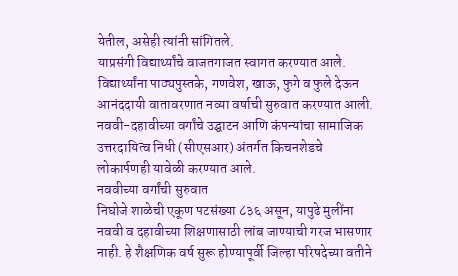येतील, असेही त्यांनी सांगितले.
याप्रसंगी विद्यार्थ्यांचे वाजतगाजत स्वागत करण्यात आले. विद्यार्थ्यांना पाठ्यपुस्तके, गणवेश, खाऊ, फुगे व फुले देऊन आनंददायी वातावरणात नव्या वर्षाची सुरुवात करण्यात आली. नववी-दहावीच्या वर्गांचे उद्घाटन आणि कंपन्यांचा सामाजिक उत्तरदायित्व निधी (सीएसआर) अंतर्गत किचनशेडचे लोकार्पणही यावेळी करण्यात आले.
नववीच्या वर्गांची सुरुवात
निघोजे शाळेची एकूण पटसंख्या ८३६ असून, यापुढे मुलींना नववी व दहावीच्या शिक्षणासाठी लांब जाण्याची गरज भासणार नाही. हे शैक्षणिक वर्ष सुरू होण्यापूर्वी जिल्हा परिषदेच्या वतीने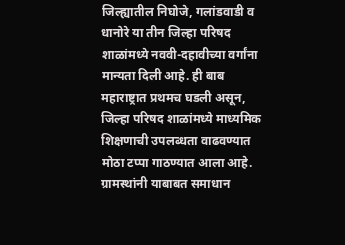जिल्ह्यातील निघोजे, गलांडवाडी व धानोरे या तीन जिल्हा परिषद शाळांमध्ये नववी-दहावीच्या वर्गांना मान्यता दिली आहे. ही बाब महाराष्ट्रात प्रथमच घडली असून, जिल्हा परिषद शाळांमध्ये माध्यमिक शिक्षणाची उपलब्धता वाढवण्यात मोठा टप्पा गाठण्यात आला आहे. ग्रामस्थांनी याबाबत समाधान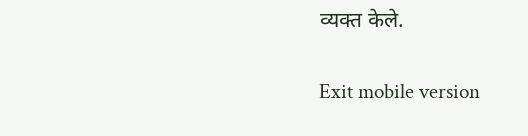व्यक्त केले.

Exit mobile version